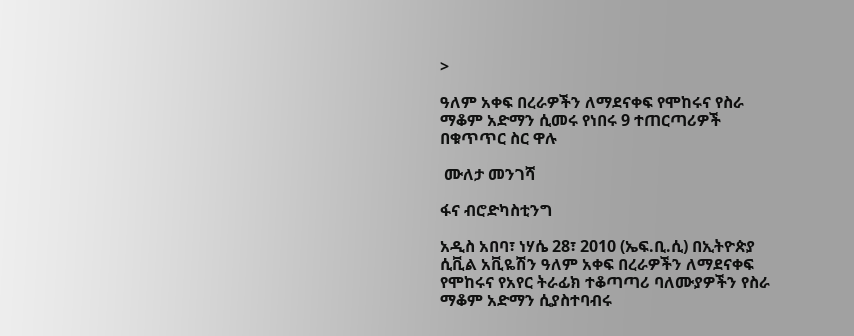>

ዓለም አቀፍ በረራዎችን ለማደናቀፍ የሞከሩና የስራ ማቆም አድማን ሲመሩ የነበሩ 9 ተጠርጣሪዎች በቁጥጥር ስር ዋሉ

 ሙለታ መንገሻ

ፋና ብሮድካስቲንግ

አዲስ አበባ፣ ነሃሴ 28፣ 2010 (ኤፍ.ቢ.ሲ) በኢትዮጵያ ሲቪል አቪዬሽን ዓለም አቀፍ በረራዎችን ለማደናቀፍ የሞከሩና የአየር ትራፊክ ተቆጣጣሪ ባለሙያዎችን የስራ ማቆም አድማን ሲያስተባብሩ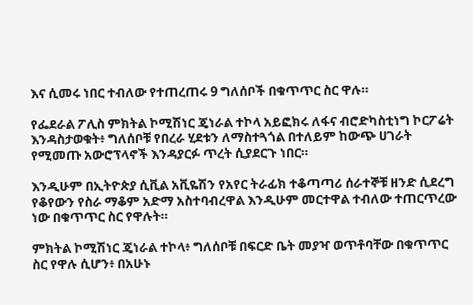እና ሲመሩ ነበር ተብለው የተጠረጠሩ 9 ግለሰቦች በቁጥጥር ስር ዋሉ።

የፌደራል ፖሊስ ምክትል ኮሚሽነር ጄነራል ተኮላ አይፎክሩ ለፋና ብሮድካስቲነግ ኮርፖሬት እንዳስታወቁት፥ ግለሰቦቹ የበረራ ሂደቱን ለማስተጓጎል በተለይም ከውጭ ሀገራት የሚመጡ አውሮፕላኖች እንዳያርፉ ጥረት ሲያደርጉ ነበር።

እንዲሁም በኢትዮጵያ ሲቪል አቪዬሽን የአየር ትራፊክ ተቆጣጣሪ ሰራተኞቹ ዘንድ ሲደረግ የቆየውን የስራ ማቆም አድማ አስተባብረዋል እንዲሁም መርተዋል ተብለው ተጠርጥረው ነው በቁጥጥር ስር የዋሉት።

ምክትል ኮሚሽነር ጄነራል ተኮላ፥ ግለሰቦቹ በፍርድ ቤት መያዣ ወጥቶባቸው በቁጥጥር ስር የዋሉ ሲሆን፥ በአሁኑ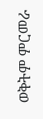ወቅትም ምርመራ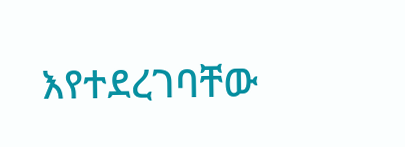እየተደረገባቸው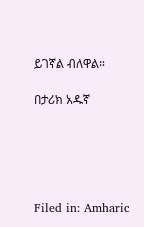ይገኛል ብለዋል።

በታሪክ አዱኛ





Filed in: Amharic